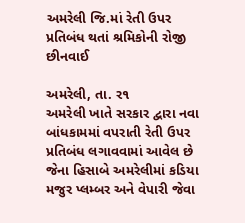અમરેલી જિ.માં રેતી ઉપર પ્રતિબંધ થતાં શ્રમિકોની રોજી છીનવાઈ

અમરેલી, તા. ર૧
અમરેલી ખાતે સરકાર દ્વારા નવા બાંધકામમાં વપરાતી રેતી ઉપર પ્રતિબંધ લગાવવામાં આવેલ છે જેના હિસાબે અમરેલીમાં કડિયા મજુર પ્લમ્બર અને વેપારી જેવા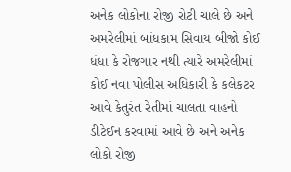અનેક લોકોના રોજી રોટી ચાલે છે અને અમરેલીમાં બાંધકામ સિવાય બીજો કોઈ ધંધા કે રોજગાર નથી ત્યારે અમરેલીમાં કોઈ નવા પોલીસ અધિકારી કે કલેકટર આવે કેતુરંત રેતીમાં ચાલતા વાહનો ડીટેઈન કરવામાં આવે છે અને અનેક લોકો રોજી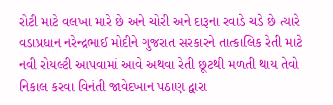રોટી માટે વલખા મારે છે અને ચોરી અને દારૂના રવાડે ચડે છે ત્યારે વડાપ્રધાન નરેન્દ્રભાઈ મોદીને ગુજરાત સરકારને તાત્કાલિક રેતી માટે નવી રોયલ્ટી આપવામાં આવે અથવા રેતી છૂટથી મળતી થાય તેવો નિકાલ કરવા વિનંતી જાવેદખાન પઠાણ દ્વારા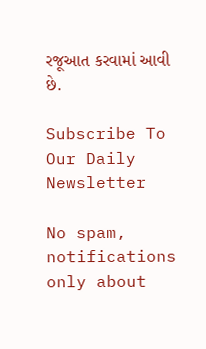રજૂઆત કરવામાં આવી છે.

Subscribe To Our Daily Newsletter

No spam, notifications only about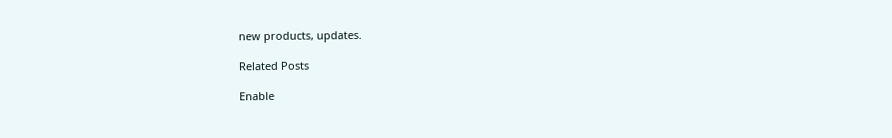new products, updates.

Related Posts

Enable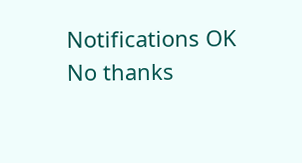Notifications OK No thanks